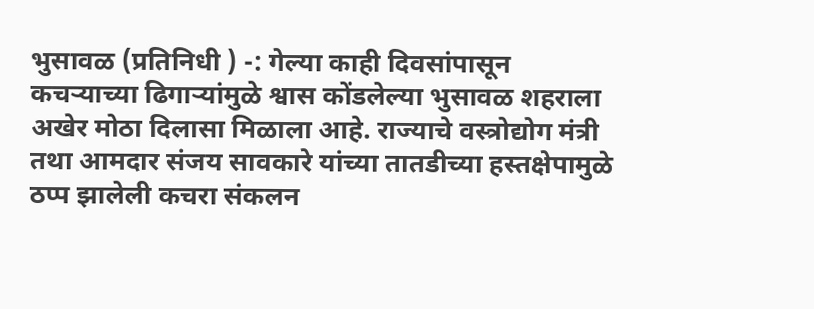भुसावळ (प्रतिनिधी ) -: गेल्या काही दिवसांपासून कचऱ्याच्या ढिगाऱ्यांमुळे श्वास कोंडलेल्या भुसावळ शहराला अखेर मोठा दिलासा मिळाला आहे. राज्याचे वस्त्रोद्योग मंत्री तथा आमदार संजय सावकारे यांच्या तातडीच्या हस्तक्षेपामुळे ठप्प झालेली कचरा संकलन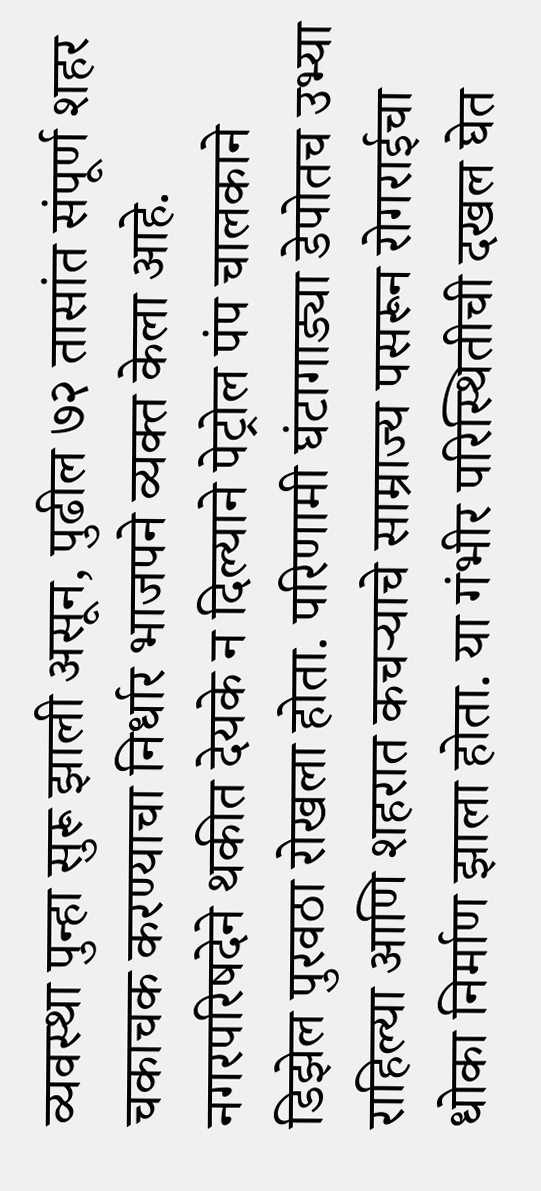व्यवस्था पुन्हा सुरू झाली असून, पुढील ७२ तासांत संपूर्ण शहर चकाचक करण्याचा निर्धार भाजपने व्यक्त केला आहे. नगरपरिषदेने थकीत देयके न दिल्याने पेट्रोल पंप चालकाने डिझेल पुरवठा रोखला होता. परिणामी घंटागाड्या डेपोतच उभ्या राहिल्या आणि शहरात कचऱ्याचे साम्राज्य पसरून रोगराईचा धोका निर्माण झाला होता. या गंभीर परिस्थितीची दखल घेत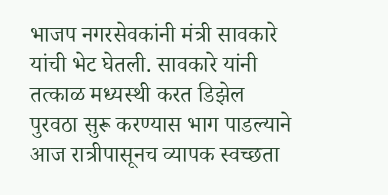भाजप नगरसेवकांनी मंत्री सावकारे यांची भेट घेतली. सावकारे यांनी तत्काळ मध्यस्थी करत डिझेल पुरवठा सुरू करण्यास भाग पाडल्याने आज रात्रीपासूनच व्यापक स्वच्छता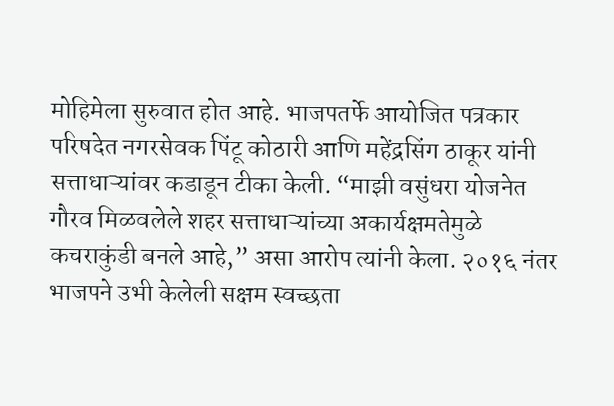मोहिमेला सुरुवात होत आहे. भाजपतर्फे आयोजित पत्रकार परिषदेत नगरसेवक पिंटू कोठारी आणि महेंद्रसिंग ठाकूर यांनी सत्ताधाऱ्यांवर कडाडून टीका केली. “माझी वसुंधरा योजनेत गौरव मिळवलेले शहर सत्ताधाऱ्यांच्या अकार्यक्षमतेमुळे कचराकुंडी बनले आहे,” असा आरोप त्यांनी केला. २०१६ नंतर भाजपने उभी केलेली सक्षम स्वच्छता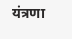यंत्रणा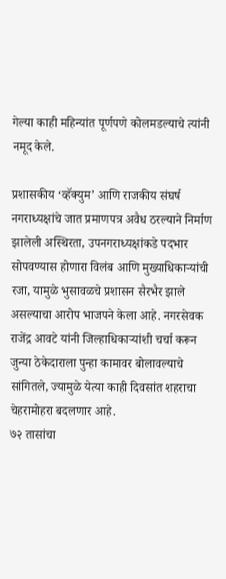गेल्या काही महिन्यांत पूर्णपणे कोलमडल्याचे त्यांनी नमूद केले.

प्रशासकीय ‘व्हॅक्युम’ आणि राजकीय संघर्ष
नगराध्यक्षांचे जात प्रमाणपत्र अवैध ठरल्याने निर्माण झालेली अस्थिरता, उपनगराध्यक्षांकडे पदभार सोपवण्यास होणारा विलंब आणि मुख्याधिकाऱ्यांची रजा, यामुळे भुसावळचे प्रशासन सैरभैर झाले असल्याचा आरोप भाजपने केला आहे. नगरसेवक राजेंद्र आवटे यांनी जिल्हाधिकाऱ्यांशी चर्चा करून जुन्या ठेकेदाराला पुन्हा कामावर बोलावल्याचे सांगितले, ज्यामुळे येत्या काही दिवसांत शहराचा चेहरामोहरा बदलणार आहे.
७२ तासांचा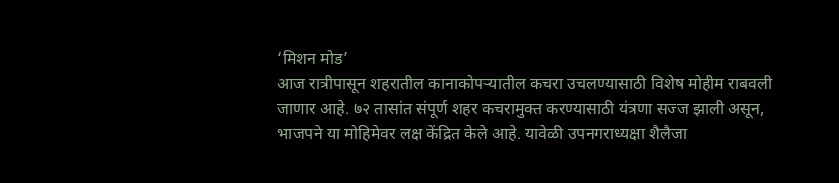‘मिशन मोड’
आज रात्रीपासून शहरातील कानाकोपऱ्यातील कचरा उचलण्यासाठी विशेष मोहीम राबवली जाणार आहे. ७२ तासांत संपूर्ण शहर कचरामुक्त करण्यासाठी यंत्रणा सज्ज झाली असून, भाजपने या मोहिमेवर लक्ष केंद्रित केले आहे. यावेळी उपनगराध्यक्षा शैलैजा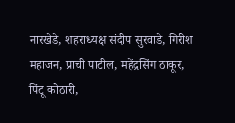नारखेडे, शहराध्यक्ष संदीप सुरवाडे, गिरीश महाजन, प्राची पाटील, महेंद्रसिंग ठाकूर, पिंटू कोठारी,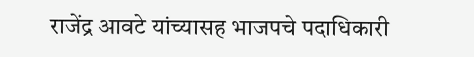राजेंद्र आवटे यांच्यासह भाजपचे पदाधिकारी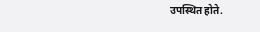उपस्थित होते.